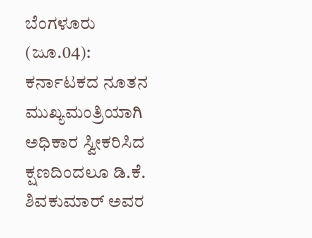ಬೆಂಗಳೂರು (ಜೂ.04): ಕರ್ನಾಟಕದ ನೂತನ ಮುಖ್ಯಮಂತ್ರಿಯಾಗಿ ಅಧಿಕಾರ ಸ್ವೀಕರಿಸಿದ ಕ್ಷಣದಿಂದಲೂ ಡಿ.ಕೆ. ಶಿವಕುಮಾರ್ ಅವರ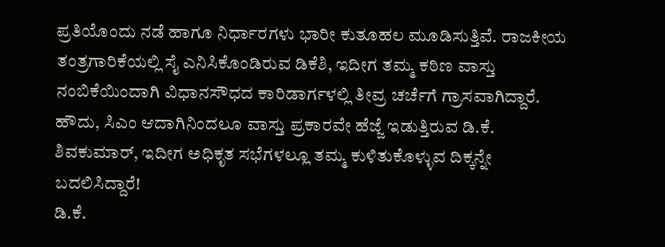ಪ್ರತಿಯೊಂದು ನಡೆ ಹಾಗೂ ನಿರ್ಧಾರಗಳು ಭಾರೀ ಕುತೂಹಲ ಮೂಡಿಸುತ್ತಿವೆ. ರಾಜಕೀಯ ತಂತ್ರಗಾರಿಕೆಯಲ್ಲಿ ಸೈ ಎನಿಸಿಕೊಂಡಿರುವ ಡಿಕೆಶಿ, ಇದೀಗ ತಮ್ಮ ಕಠಿಣ ವಾಸ್ತು ನಂಬಿಕೆಯಿಂದಾಗಿ ವಿಧಾನಸೌಧದ ಕಾರಿಡಾರ್ಗಳಲ್ಲಿ ತೀವ್ರ ಚರ್ಚೆಗೆ ಗ್ರಾಸವಾಗಿದ್ದಾರೆ. ಹೌದು, ಸಿಎಂ ಆದಾಗಿನಿಂದಲೂ ವಾಸ್ತು ಪ್ರಕಾರವೇ ಹೆಜ್ಜೆ ಇಡುತ್ತಿರುವ ಡಿ.ಕೆ. ಶಿವಕುಮಾರ್, ಇದೀಗ ಅಧಿಕೃತ ಸಭೆಗಳಲ್ಲೂ ತಮ್ಮ ಕುಳಿತುಕೊಳ್ಳುವ ದಿಕ್ಕನ್ನೇ ಬದಲಿಸಿದ್ದಾರೆ!
ಡಿ.ಕೆ.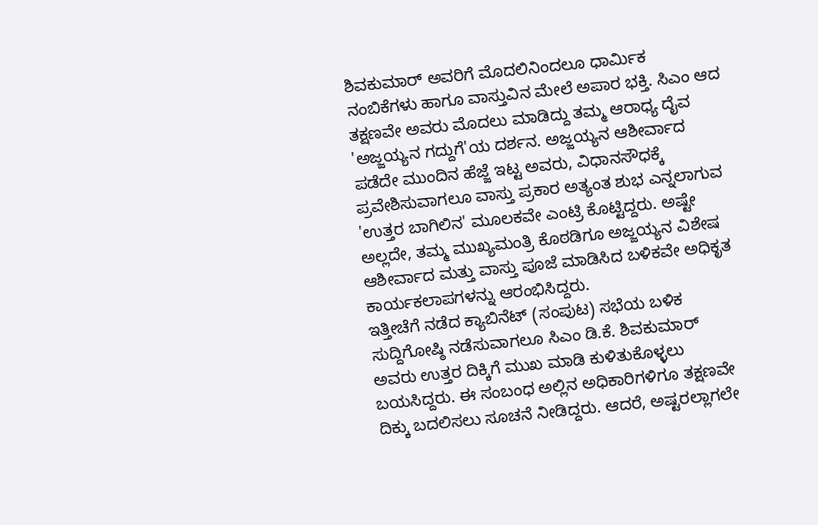ಶಿವಕುಮಾರ್ ಅವರಿಗೆ ಮೊದಲಿನಿಂದಲೂ ಧಾರ್ಮಿಕ ನಂಬಿಕೆಗಳು ಹಾಗೂ ವಾಸ್ತುವಿನ ಮೇಲೆ ಅಪಾರ ಭಕ್ತಿ. ಸಿಎಂ ಆದ ತಕ್ಷಣವೇ ಅವರು ಮೊದಲು ಮಾಡಿದ್ದು ತಮ್ಮ ಆರಾಧ್ಯ ದೈವ 'ಅಜ್ಜಯ್ಯನ ಗದ್ದುಗೆ'ಯ ದರ್ಶನ. ಅಜ್ಜಯ್ಯನ ಆಶೀರ್ವಾದ ಪಡೆದೇ ಮುಂದಿನ ಹೆಜ್ಜೆ ಇಟ್ಟ ಅವರು, ವಿಧಾನಸೌಧಕ್ಕೆ ಪ್ರವೇಶಿಸುವಾಗಲೂ ವಾಸ್ತು ಪ್ರಕಾರ ಅತ್ಯಂತ ಶುಭ ಎನ್ನಲಾಗುವ 'ಉತ್ತರ ಬಾಗಿಲಿನ' ಮೂಲಕವೇ ಎಂಟ್ರಿ ಕೊಟ್ಟಿದ್ದರು. ಅಷ್ಟೇ ಅಲ್ಲದೇ, ತಮ್ಮ ಮುಖ್ಯಮಂತ್ರಿ ಕೊಠಡಿಗೂ ಅಜ್ಜಯ್ಯನ ವಿಶೇಷ ಆಶೀರ್ವಾದ ಮತ್ತು ವಾಸ್ತು ಪೂಜೆ ಮಾಡಿಸಿದ ಬಳಿಕವೇ ಅಧಿಕೃತ ಕಾರ್ಯಕಲಾಪಗಳನ್ನು ಆರಂಭಿಸಿದ್ದರು.
ಇತ್ತೀಚೆಗೆ ನಡೆದ ಕ್ಯಾಬಿನೆಟ್ (ಸಂಪುಟ) ಸಭೆಯ ಬಳಿಕ ಸುದ್ದಿಗೋಷ್ಠಿ ನಡೆಸುವಾಗಲೂ ಸಿಎಂ ಡಿ.ಕೆ. ಶಿವಕುಮಾರ್ ಅವರು ಉತ್ತರ ದಿಕ್ಕಿಗೆ ಮುಖ ಮಾಡಿ ಕುಳಿತುಕೊಳ್ಳಲು ಬಯಸಿದ್ದರು. ಈ ಸಂಬಂಧ ಅಲ್ಲಿನ ಅಧಿಕಾರಿಗಳಿಗೂ ತಕ್ಷಣವೇ ದಿಕ್ಕು ಬದಲಿಸಲು ಸೂಚನೆ ನೀಡಿದ್ದರು. ಆದರೆ, ಅಷ್ಟರಲ್ಲಾಗಲೇ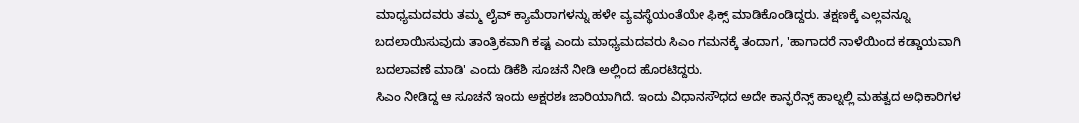ಮಾಧ್ಯಮದವರು ತಮ್ಮ ಲೈವ್ ಕ್ಯಾಮೆರಾಗಳನ್ನು ಹಳೇ ವ್ಯವಸ್ಥೆಯಂತೆಯೇ ಫಿಕ್ಸ್ ಮಾಡಿಕೊಂಡಿದ್ದರು. ತಕ್ಷಣಕ್ಕೆ ಎಲ್ಲವನ್ನೂ ಬದಲಾಯಿಸುವುದು ತಾಂತ್ರಿಕವಾಗಿ ಕಷ್ಟ ಎಂದು ಮಾಧ್ಯಮದವರು ಸಿಎಂ ಗಮನಕ್ಕೆ ತಂದಾಗ, 'ಹಾಗಾದರೆ ನಾಳೆಯಿಂದ ಕಡ್ಡಾಯವಾಗಿ ಬದಲಾವಣೆ ಮಾಡಿ' ಎಂದು ಡಿಕೆಶಿ ಸೂಚನೆ ನೀಡಿ ಅಲ್ಲಿಂದ ಹೊರಟಿದ್ದರು.
ಸಿಎಂ ನೀಡಿದ್ದ ಆ ಸೂಚನೆ ಇಂದು ಅಕ್ಷರಶಃ ಜಾರಿಯಾಗಿದೆ. ಇಂದು ವಿಧಾನಸೌಧದ ಅದೇ ಕಾನ್ಫರೆನ್ಸ್ ಹಾಲ್ನಲ್ಲಿ ಮಹತ್ವದ ಅಧಿಕಾರಿಗಳ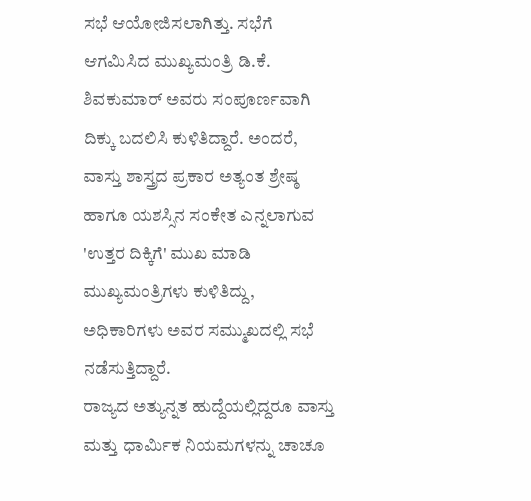ಸಭೆ ಆಯೋಜಿಸಲಾಗಿತ್ತು. ಸಭೆಗೆ ಆಗಮಿಸಿದ ಮುಖ್ಯಮಂತ್ರಿ ಡಿ.ಕೆ. ಶಿವಕುಮಾರ್ ಅವರು ಸಂಪೂರ್ಣವಾಗಿ ದಿಕ್ಕು ಬದಲಿಸಿ ಕುಳಿತಿದ್ದಾರೆ. ಅಂದರೆ, ವಾಸ್ತು ಶಾಸ್ತ್ರದ ಪ್ರಕಾರ ಅತ್ಯಂತ ಶ್ರೇಷ್ಠ ಹಾಗೂ ಯಶಸ್ಸಿನ ಸಂಕೇತ ಎನ್ನಲಾಗುವ 'ಉತ್ತರ ದಿಕ್ಕಿಗೆ' ಮುಖ ಮಾಡಿ ಮುಖ್ಯಮಂತ್ರಿಗಳು ಕುಳಿತಿದ್ದು, ಅಧಿಕಾರಿಗಳು ಅವರ ಸಮ್ಮುಖದಲ್ಲಿ ಸಭೆ ನಡೆಸುತ್ತಿದ್ದಾರೆ.
ರಾಜ್ಯದ ಅತ್ಯುನ್ನತ ಹುದ್ದೆಯಲ್ಲಿದ್ದರೂ ವಾಸ್ತು ಮತ್ತು ಧಾರ್ಮಿಕ ನಿಯಮಗಳನ್ನು ಚಾಚೂ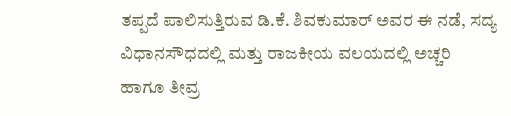ತಪ್ಪದೆ ಪಾಲಿಸುತ್ತಿರುವ ಡಿ.ಕೆ. ಶಿವಕುಮಾರ್ ಅವರ ಈ ನಡೆ, ಸದ್ಯ ವಿಧಾನಸೌಧದಲ್ಲಿ ಮತ್ತು ರಾಜಕೀಯ ವಲಯದಲ್ಲಿ ಅಚ್ಚರಿ ಹಾಗೂ ತೀವ್ರ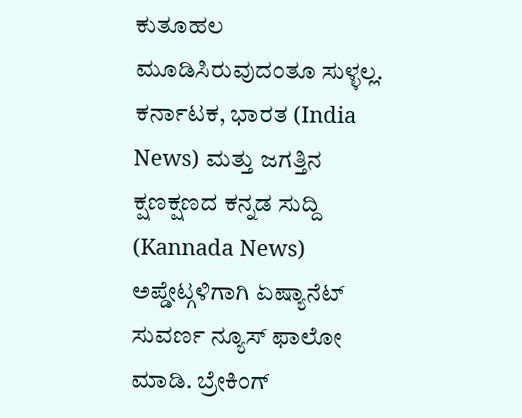ಕುತೂಹಲ ಮೂಡಿಸಿರುವುದಂತೂ ಸುಳ್ಳಲ್ಲ.
ಕರ್ನಾಟಕ, ಭಾರತ (India News) ಮತ್ತು ಜಗತ್ತಿನ ಕ್ಷಣಕ್ಷಣದ ಕನ್ನಡ ಸುದ್ದಿ (Kannada News) ಅಪ್ಡೇಟ್ಗಳಿಗಾಗಿ ಏಷ್ಯಾನೆಟ್ ಸುವರ್ಣ ನ್ಯೂಸ್ ಫಾಲೋ ಮಾಡಿ. ಬ್ರೇಕಿಂಗ್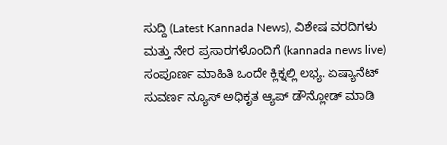ಸುದ್ದಿ (Latest Kannada News), ವಿಶೇಷ ವರದಿಗಳು ಮತ್ತು ನೇರ ಪ್ರಸಾರಗಳೊಂದಿಗೆ (kannada news live) ಸಂಪೂರ್ಣ ಮಾಹಿತಿ ಒಂದೇ ಕ್ಲಿಕ್ನಲ್ಲಿ ಲಭ್ಯ. ಏಷ್ಯಾನೆಟ್ ಸುವರ್ಣ ನ್ಯೂಸ್ ಅಧಿಕೃತ ಆ್ಯಪ್ ಡೌನ್ಲೋಡ್ ಮಾಡಿ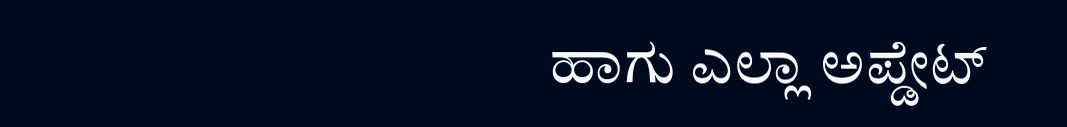ಹಾಗು ಎಲ್ಲಾ ಅಪ್ಡೇಟ್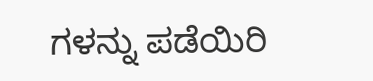ಗಳನ್ನು ಪಡೆಯಿರಿ